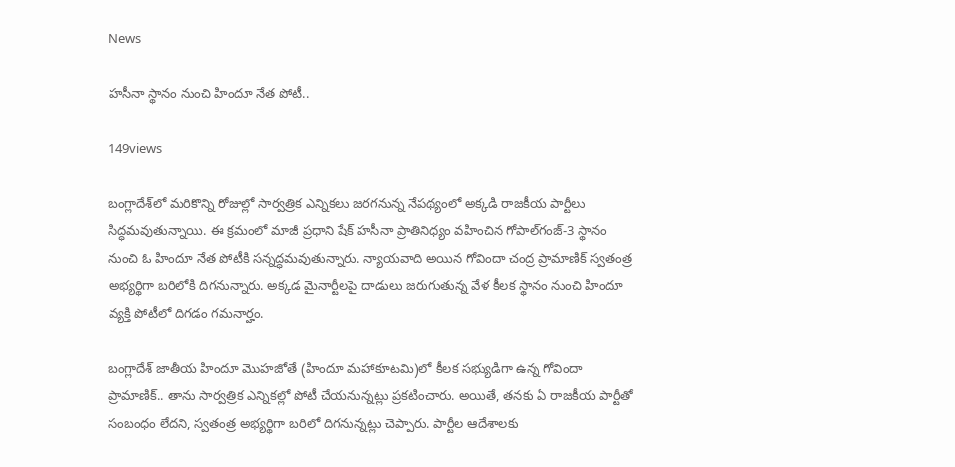News

హసీనా స్థానం నుంచి హిందూ నేత పోటీ..

149views

బంగ్లాదేశ్‌లో మరికొన్ని రోజుల్లో సార్వత్రిక ఎన్నికలు జరగనున్న నేపథ్యంలో అక్కడి రాజకీయ పార్టీలు సిద్ధమవుతున్నాయి. ఈ క్రమంలో మాజీ ప్రధాని షేక్‌ హసీనా ప్రాతినిధ్యం వహించిన గోపాల్‌గంజ్‌-3 స్థానం నుంచి ఓ హిందూ నేత పోటీకి సన్నద్ధమవుతున్నారు. న్యాయవాది అయిన గోవిందా చంద్ర ప్రామాణిక్‌ స్వతంత్ర అభ్యర్థిగా బరిలోకి దిగనున్నారు. అక్కడ మైనార్టీలపై దాడులు జరుగుతున్న వేళ కీలక స్థానం నుంచి హిందూ వ్యక్తి పోటీలో దిగడం గమనార్హం.

బంగ్లాదేశ్‌ జాతీయ హిందూ మొహజోతే (హిందూ మహాకూటమి)లో కీలక సభ్యుడిగా ఉన్న గోవిందా ప్రామాణిక్‌.. తాను సార్వత్రిక ఎన్నికల్లో పోటీ చేయనున్నట్లు ప్రకటించారు. అయితే, తనకు ఏ రాజకీయ పార్టీతో సంబంధం లేదని, స్వతంత్ర అభ్యర్థిగా బరిలో దిగనున్నట్లు చెప్పారు. పార్టీల ఆదేశాలకు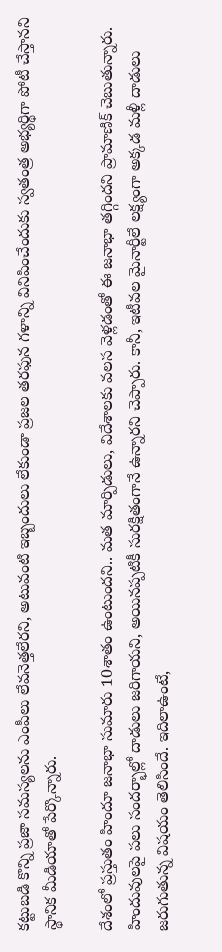కట్టుబడి కొన్ని ప్రజా సమస్యలను ఎంపీలు లేవనెత్తలేరని, అటువంటి ఇబ్బందులు లేకుండా ప్రజల తరఫున గళాన్ని వినిపించేందుకు స్వతంత్ర అభ్యర్థిగా పోటీ చేస్తానని స్థానిక మీడియాతో పేర్కొన్నారు.

దేశంలో ప్రస్తుతం హిందూ జనాభా సుమారు 10శాతం ఉంటుందని.. మత మార్పిడులు, విదేశాలకు వలస వెళ్లడంతో ఈ జనాభా తగ్గిందని ప్రామాణిక్‌ చెబుతున్నారు. హిందువులపై పలు సందర్భాల్లో దాడులు జరిగాయని, అయినప్పటికీ సురక్షితంగానే ఉన్నారని చెప్పారు. కానీ, ఇటీవల మైనార్టీలే లక్ష్యంగా అక్కడ మళ్లీ దాడులు జరుగుతున్న విషయం తెలిసిందే. ఇదిలాఉంటే,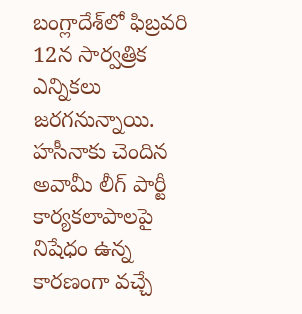బంగ్లాదేశ్‌లో ఫిబ్రవరి 12న సార్వత్రిక ఎన్నికలు జరగనున్నాయి. హసీనాకు చెందిన అవామీ లీగ్‌ పార్టీ కార్యకలాపాలపై నిషేధం ఉన్న కారణంగా వచ్చే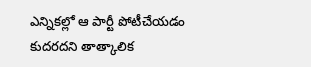ఎన్నికల్లో ఆ పార్టీ పోటీచేయడం కుదరదని తాత్కాలిక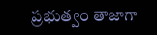ప్రభుత్వం తాజాగా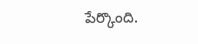పేర్కొంది.